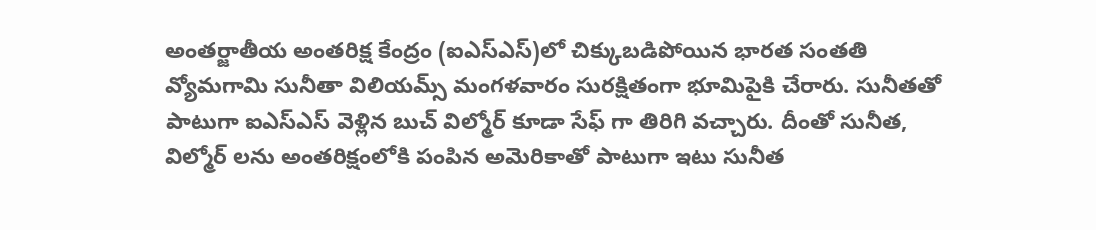అంతర్జాతీయ అంతరిక్ష కేంద్రం (ఐఎస్ఎస్)లో చిక్కుబడిపోయిన భారత సంతతి వ్యోమగామి సునీతా విలియమ్స్ మంగళవారం సురక్షితంగా భూమిపైకి చేరారు. సునీతతో పాటుగా ఐఎస్ఎస్ వెళ్లిన బుచ్ విల్మోర్ కూడా సేఫ్ గా తిరిగి వచ్చారు. దీంతో సునీత, విల్మోర్ లను అంతరిక్షంలోకి పంపిన అమెరికాతో పాటుగా ఇటు సునీత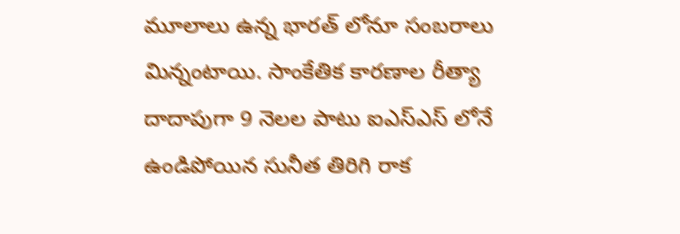మూలాలు ఉన్న భారత్ లోనూ సంబరాలు మిన్నంటాయి. సాంకేతిక కారణాల రీత్యా దాదాపుగా 9 నెలల పాటు ఐఎస్ఎస్ లోనే ఉండిపోయిన సునీత తిరిగి రాక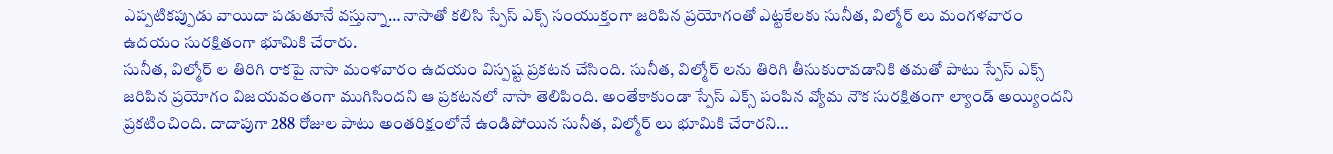ఎప్పటికప్పుడు వాయిదా పడుతూనే వస్తున్నా… నాసాతో కలిసి స్పేస్ ఎక్స్ సంయుక్తంగా జరిపిన ప్రయోగంతో ఎట్టకేలకు సునీత, విల్మోర్ లు మంగళవారం ఉదయం సురక్షితంగా భూమికి చేరారు.
సునీత, విల్మోర్ ల తిరిగి రాకపై నాసా మంళవారం ఉదయం విస్పష్ట ప్రకటన చేసింది. సునీత, విల్మోర్ లను తిరిగి తీసుకురావడానికి తమతో పాటు స్పేస్ ఎక్స్ జరిపిన ప్రయోగం విజయవంతంగా ముగిసిందని ఆ ప్రకటనలో నాసా తెలిపింది. అంతేకాకుండా స్పేస్ ఎక్స్ పంపిన వ్యోమ నౌక సురక్షితంగా ల్యాండ్ అయ్యిందని ప్రకటించింది. దాదాపుగా 288 రోజుల పాటు అంతరిక్షంలోనే ఉండిపోయిన సునీత, విల్మోర్ లు భూమికి చేరారని…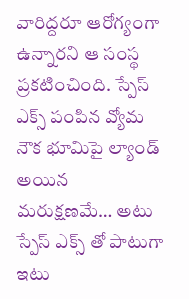వారిద్దరూ ఆరోగ్యంగా ఉన్నారని ఆ సంస్థ ప్రకటించింది. స్పేస్ ఎక్స్ పంపిన వ్యోమ నౌక భూమిపై ల్యాండ్ అయిన మరుక్షణమే… అటు స్పేస్ ఎక్స్ తో పాటుగా ఇటు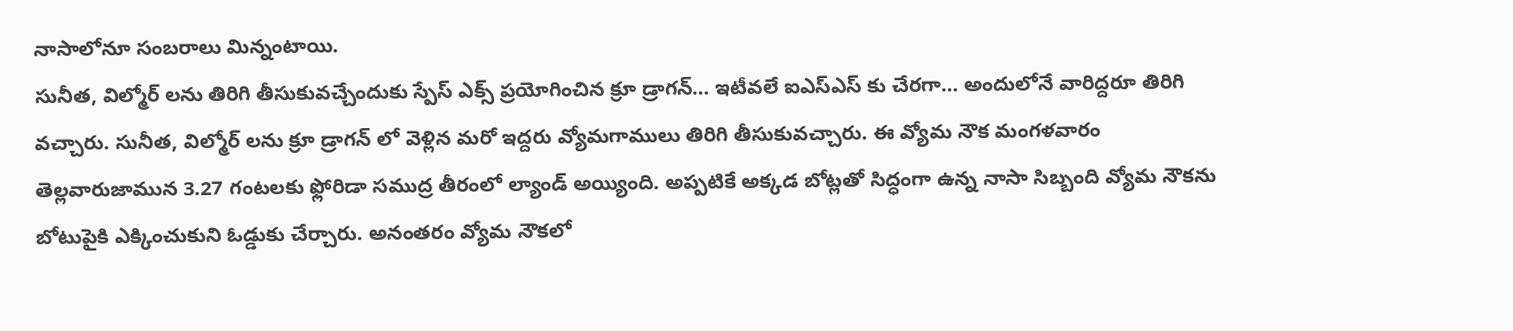నాసాలోనూ సంబరాలు మిన్నంటాయి.
సునీత, విల్మోర్ లను తిరిగి తీసుకువచ్చేందుకు స్పేస్ ఎక్స్ ప్రయోగించిన క్రూ డ్రాగన్… ఇటీవలే ఐఎస్ఎస్ కు చేరగా… అందులోనే వారిద్దరూ తిరిగి వచ్చారు. సునీత, విల్మోర్ లను క్రూ డ్రాగన్ లో వెళ్లిన మరో ఇద్దరు వ్యోమగాములు తిరిగి తీసుకువచ్చారు. ఈ వ్యోమ నౌక మంగళవారం తెల్లవారుజామున 3.27 గంటలకు ఫ్లోరిడా సముద్ర తీరంలో ల్యాండ్ అయ్యింది. అప్పటికే అక్కడ బోట్లతో సిద్ధంగా ఉన్న నాసా సిబ్బంది వ్యోమ నౌకను బోటుపైకి ఎక్కించుకుని ఓడ్డుకు చేర్చారు. అనంతరం వ్యోమ నౌకలో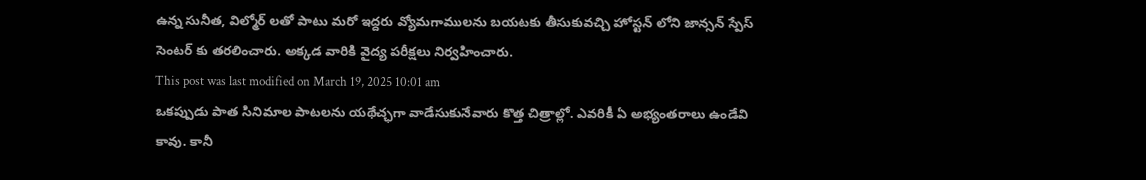ఉన్న సునీత, విల్మోర్ లతో పాటు మరో ఇద్దరు వ్యోమగాములను బయటకు తీసుకువచ్చి హోస్టన్ లోని జాన్సన్ స్పేస్ సెంటర్ కు తరలించారు. అక్కడ వారికి వైద్య పరీక్షలు నిర్వహించారు.
This post was last modified on March 19, 2025 10:01 am
ఒకప్పుడు పాత సినిమాల పాటలను యథేచ్ఛగా వాడేసుకునేవారు కొత్త చిత్రాల్లో. ఎవరికీ ఏ అభ్యంతరాలు ఉండేవి కావు. కానీ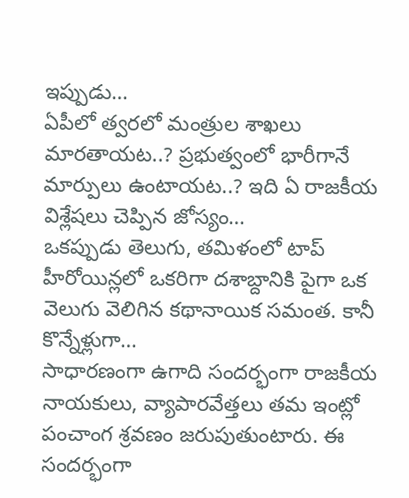ఇప్పుడు…
ఏపీలో త్వరలో మంత్రుల శాఖలు మారతాయట..? ప్రభుత్వంలో భారీగానే మార్పులు ఉంటాయట..? ఇది ఏ రాజకీయ విశ్లేషలు చెప్పిన జోస్యం…
ఒకప్పుడు తెలుగు, తమిళంలో టాప్ హీరోయిన్లలో ఒకరిగా దశాబ్దానికి పైగా ఒక వెలుగు వెలిగిన కథానాయిక సమంత. కానీ కొన్నేళ్లుగా…
సాధారణంగా ఉగాది సందర్భంగా రాజకీయ నాయకులు, వ్యాపారవేత్తలు తమ ఇంట్లో పంచాంగ శ్రవణం జరుపుతుంటారు. ఈ సందర్భంగా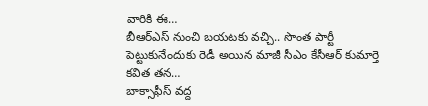వారికి ఈ…
బీఆర్ఎస్ నుంచి బయటకు వచ్చి.. సొంత పార్టీ పెట్టుకునేందుకు రెడీ అయిన మాజీ సీఎం కేసీఆర్ కుమార్తె కవిత తన…
బాక్సాఫీస్ వద్ద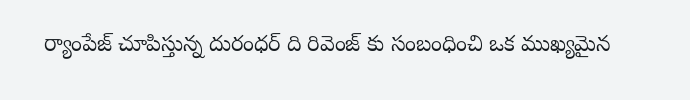ర్యాంపేజ్ చూపిస్తున్న దురంధర్ ది రివెంజ్ కు సంబంధించి ఒక ముఖ్యమైన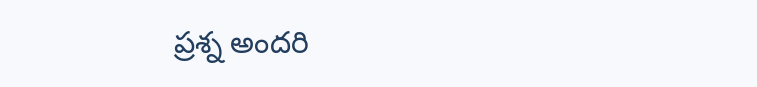ప్రశ్న అందరి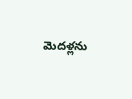మెదళ్లను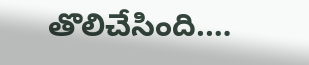తొలిచేసింది.…